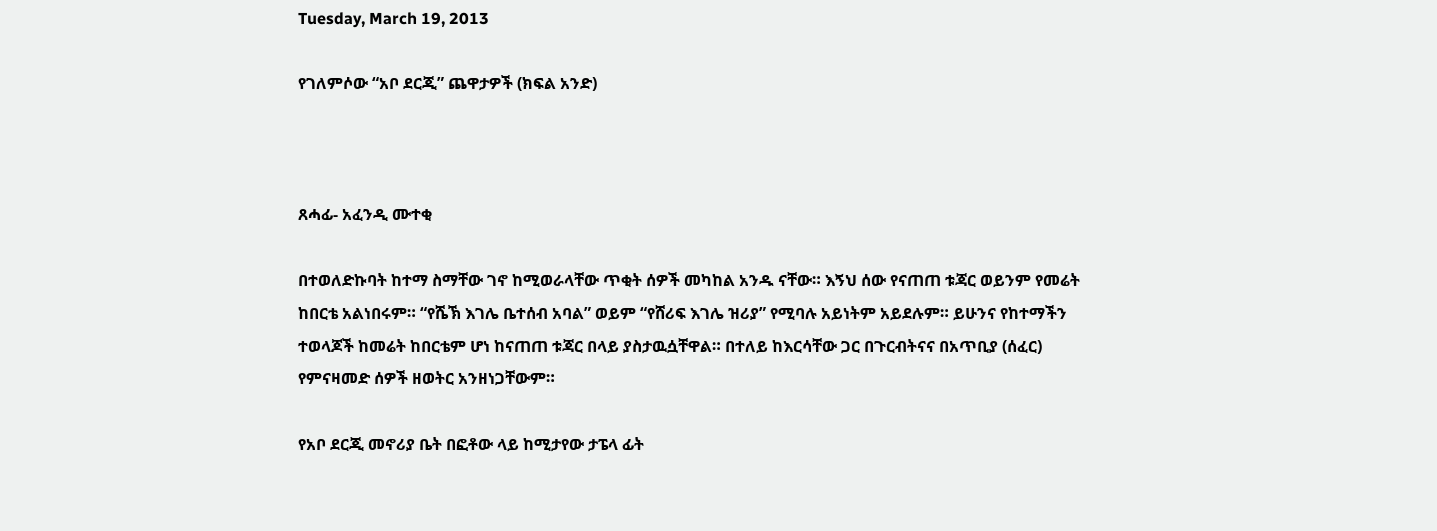Tuesday, March 19, 2013

የገለምሶው “አቦ ደርጂ” ጨዋታዎች (ክፍል አንድ)



ጸሓፊ- አፈንዲ ሙተቂ

በተወለድኩባት ከተማ ስማቸው ገኖ ከሚወራላቸው ጥቂት ሰዎች መካከል አንዱ ናቸው። እኝህ ሰው የናጠጠ ቱጃር ወይንም የመሬት ከበርቴ አልነበሩም። “የሼኽ እገሌ ቤተሰብ አባል” ወይም “የሸሪፍ እገሌ ዝሪያ” የሚባሉ አይነትም አይደሉም። ይሁንና የከተማችን ተወላጆች ከመሬት ከበርቴም ሆነ ከናጠጠ ቱጃር በላይ ያስታዉሷቸዋል። በተለይ ከእርሳቸው ጋር በጉርብትናና በአጥቢያ (ሰፈር) የምናዛመድ ሰዎች ዘወትር አንዘነጋቸውም።

የአቦ ደርጂ መኖሪያ ቤት በፎቶው ላይ ከሚታየው ታፔላ ፊት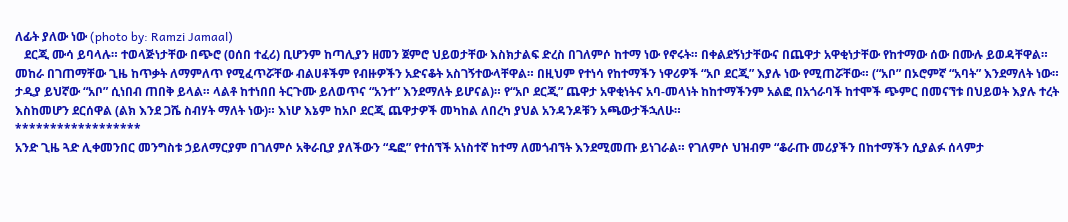ለፊት ያለው ነው (photo by: Ramzi Jamaal)
   ደርጂ ሙሳ ይባላሉ። ተወላጅነታቸው በጭሮ (ዐሰበ ተፈሪ) ቢሆንም ከጣሊያን ዘመን ጀምሮ ህይወታቸው እስክታልፍ ድረስ በገለምሶ ከተማ ነው የኖሩት። በቀልደኝነታቸውና በጨዋታ አዋቂነታቸው የከተማው ሰው በሙሉ ይወዳቸዋል። መከራ በገጠማቸው ጊዜ ከጥቃት ለማምለጥ የሚፈጥሯቸው ብልሀቶችም የብዙዎችን አድናቆት አስገኝተውላቸዋል። በዚህም የተነሳ የከተማችን ነዋሪዎች “አቦ ደርጂ” እያሉ ነው የሚጠሯቸው። (“አቦ” በኦሮምኛ “አባት” እንደማለት ነው። ታዲያ ይህኛው “አቦ” ሲነበብ ጠበቅ ይላል። ላልቶ ከተነበበ ትርጉሙ ይለወጥና “አንተ” እንደማለት ይሆናል)። የ“አቦ ደርጂ” ጨዋታ አዋቂነትና አባ-መላነት ከከተማችንም አልፎ በአጎራባች ከተሞች ጭምር በመናኘቱ በህይወት እያሉ ተረት እስከመሆን ደርሰዋል (ልክ እንደ ጋሼ ስብሃት ማለት ነው)። እነሆ እኔም ከአቦ ደርጂ ጨዋታዎች መካከል ለበረካ ያህል አንዳንዶቹን አጫውታችኋለሁ።
******************
አንድ ጊዜ ጓድ ሊቀመንበር መንግስቱ ኃይለማርያም በገለምሶ አቅራቢያ ያለችውን “ዴፎ” የተሰኘች አነስተኛ ከተማ ለመጎብኘት እንደሚመጡ ይነገራል። የገለምሶ ህዝብም “ቆራጡ መሪያችን በከተማችን ሲያልፉ ሰላምታ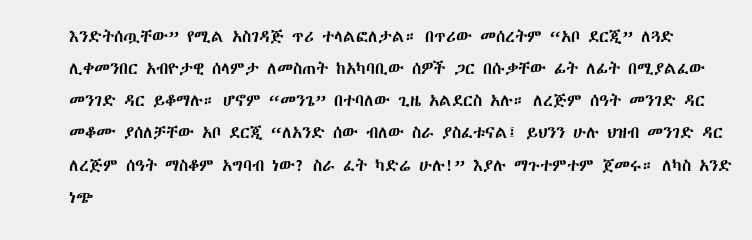እንድትሰጧቸው” የሚል አስገዳጅ ጥሪ ተላልፎለታል። በጥሪው መሰረትም “አቦ ደርጂ” ለጓድ ሊቀመንበር አብዮታዊ ሰላምታ ለመስጠት ከአካባቢው ሰዎች ጋር በሱቃቸው ፊት ለፊት በሚያልፈው መንገድ ዳር ይቆማሉ። ሆኖም “መንጌ” በተባለው ጊዜ አልደርስ አሉ። ለረጅም ሰዓት መንገድ ዳር መቆሙ ያሰለቻቸው አቦ ደርጂ “ለአንድ ሰው ብለው ስራ ያስፈቱናል፤ ይህንን ሁሉ ህዝብ መንገድ ዳር ለረጅም ሰዓት ማስቆም አግባብ ነው? ስራ ፈት ካድሬ ሁሉ!” እያሉ ማጉተምተም ጀመሩ። ለካስ አንድ ነጭ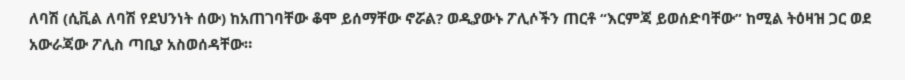ለባሽ (ሲቪል ለባሽ የደህንነት ሰው) ከአጠገባቸው ቆሞ ይሰማቸው ኖሯል? ወዲያውኑ ፖሊሶችን ጠርቶ “እርምጃ ይወሰድባቸው” ከሚል ትዕዛዝ ጋር ወደ አውራጃው ፖሊስ ጣቢያ አስወሰዳቸው።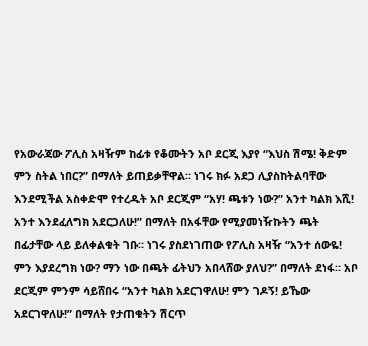የአውራጃው ፖሊስ አዛዥም ከፊቱ የቆሙትን አቦ ደርጂ እያየ “እህስ ሽሜ! ቅድም ምን ስትል ነበር?” በማለት ይጠይቃቸዋል። ነገሩ ክፉ አደጋ ሊያስከትልባቸው እንደሚችል አስቀድሞ የተረዱት አቦ ደርጂም “አሃ! ጫቱን ነው?” አንተ ካልክ እሺ! አንተ እንደፈለግክ አደርጋለሁ!” በማለት በአፋቸው የሚያመነዥኩትን ጫት በፊታቸው ላይ ይለቀልቁት ገቡ። ነገሩ ያስደነገጠው የፖሊስ አዛዥ “አንተ ሰውዬ! ምን እያደረግክ ነው? ማን ነው በጫት ፊትህን አበላሸው ያለህ?” በማለት ደነፋ። አቦ ደርጂም ምንም ሳይሸበሩ “አንተ ካልክ አደርገዋለሁ! ምን ገዶኝ! ይኼው አደርገዋለሁ!” በማለት የታጠቁትን ሽርጥ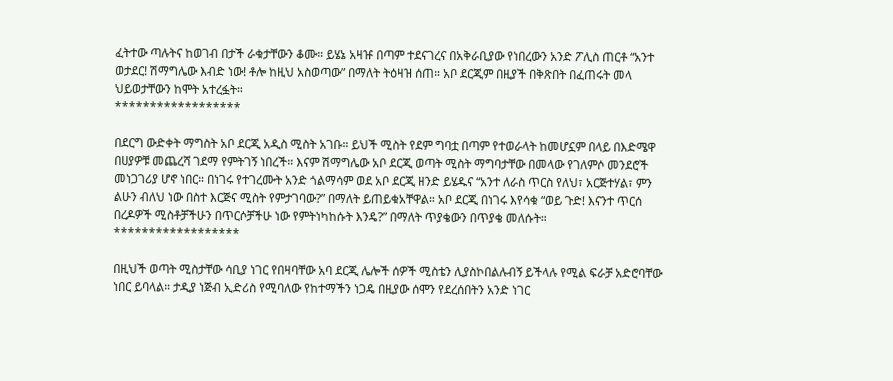ፈትተው ጣሉትና ከወገብ በታች ራቁታቸውን ቆሙ። ይሄኔ አዛዡ በጣም ተደናገረና በአቅራቢያው የነበረውን አንድ ፖሊስ ጠርቶ “አንተ ወታደር! ሽማግሌው እብድ ነው! ቶሎ ከዚህ አስወጣው” በማለት ትዕዛዝ ሰጠ። አቦ ደርጂም በዚያች በቅጽበት በፈጠሩት መላ ህይወታቸውን ከሞት አተረፏት።
******************

በደርግ ውድቀት ማግስት አቦ ደርጂ አዲስ ሚስት አገቡ። ይህች ሚስት የደም ግባቷ በጣም የተወራላት ከመሆኗም በላይ በእድሜዋ በሀያዎቹ መጨረሻ ገደማ የምትገኝ ነበረች። እናም ሽማግሌው አቦ ደርጂ ወጣት ሚስት ማግባታቸው በመላው የገለምሶ መንደሮች መነጋገሪያ ሆኖ ነበር። በነገሩ የተገረሙት አንድ ጎልማሳም ወደ አቦ ደርጂ ዘንድ ይሄዱና “አንተ ለራስ ጥርስ የለህ፣ አርጅተሃል፣ ምን ልሁን ብለህ ነው በስተ እርጅና ሚስት የምታገባው?” በማለት ይጠይቁአቸዋል። አቦ ደርጂ በነገሩ እየሳቁ “ወይ ጉድ! እናንተ ጥርሰ በረዶዎች ሚስቶቻችሁን በጥርሶቻችሁ ነው የምትነካከሱት እንዴ?” በማለት ጥያቄውን በጥያቄ መለሱት።
******************

በዚህች ወጣት ሚስታቸው ሳቢያ ነገር የበዛባቸው አባ ደርጂ ሌሎች ሰዎች ሚስቴን ሊያስኮበልሉብኝ ይችላሉ የሚል ፍራቻ አድሮባቸው ነበር ይባላል። ታዲያ ነጅብ ኢድሪስ የሚባለው የከተማችን ነጋዴ በዚያው ሰሞን የደረሰበትን አንድ ነገር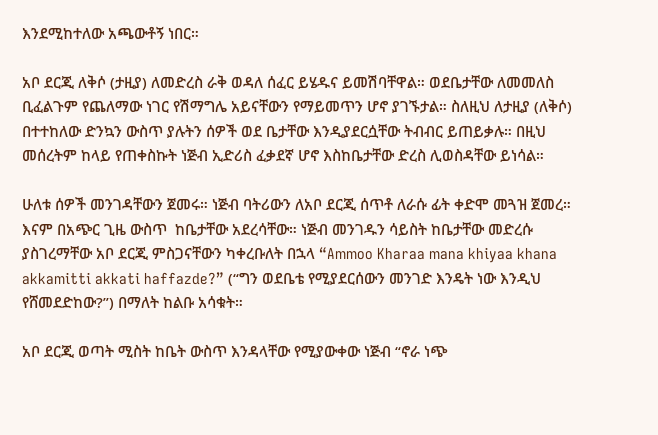እንደሚከተለው አጫውቶኝ ነበር።

አቦ ደርጂ ለቅሶ (ታዚያ) ለመድረስ ራቅ ወዳለ ሰፈር ይሄዱና ይመሽባቸዋል። ወደቤታቸው ለመመለስ ቢፈልጉም የጨለማው ነገር የሽማግሌ አይናቸውን የማይመጥን ሆኖ ያገኙታል። ስለዚህ ለታዚያ (ለቅሶ) በተተከለው ድንኳን ውስጥ ያሉትን ሰዎች ወደ ቤታቸው እንዲያደርሷቸው ትብብር ይጠይቃሉ። በዚህ መሰረትም ከላይ የጠቀስኩት ነጅብ ኢድሪስ ፈቃደኛ ሆኖ እስከቤታቸው ድረስ ሊወስዳቸው ይነሳል።

ሁለቱ ሰዎች መንገዳቸውን ጀመሩ። ነጅብ ባትሪውን ለአቦ ደርጂ ሰጥቶ ለራሱ ፊት ቀድሞ መጓዝ ጀመረ። እናም በአጭር ጊዜ ውስጥ  ከቤታቸው አደረሳቸው። ነጅብ መንገዱን ሳይስት ከቤታቸው መድረሱ ያስገረማቸው አቦ ደርጂ ምስጋናቸውን ካቀረቡለት በኋላ “Ammoo Kharaa mana khiyaa khana akkamitti akkati haffazde?” (“ግን ወደቤቴ የሚያደርሰውን መንገድ እንዴት ነው እንዲህ የሸመደድከው?”) በማለት ከልቡ አሳቁት።

አቦ ደርጂ ወጣት ሚስት ከቤት ውስጥ እንዳላቸው የሚያውቀው ነጅብ “ኖራ ነጭ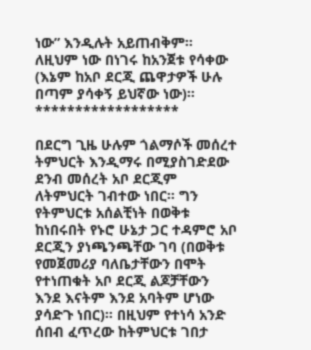ነው” እንዲሉት አይጠብቅም። ለዚህም ነው በነገሩ ከአንጀቱ የሳቀው (እኔም ከአቦ ደርጂ ጨዋታዎች ሁሉ በጣም ያሳቀኝ ይህኛው ነው)።
******************

በደርግ ጊዜ ሁሉም ጎልማሶች መሰረተ ትምህርት እንዲማሩ በሚያስገድደው ደንብ መሰረት አቦ ደርጂም ለትምህርት ገብተው ነበር። ግን የትምህርቱ አሰልቺነት በወቅቱ ከነበሩበት የኑሮ ሁኔታ ጋር ተዳምሮ አቦ ደርጂን ያነጫንጫቸው ገባ (በወቅቱ የመጀመሪያ ባለቤታቸውን በሞት የተነጠቁት አቦ ደርጂ ልጆቻቸውን እንደ እናትም እንደ አባትም ሆነው ያሳድጉ ነበር)። በዚህም የተነሳ አንድ ሰበብ ፈጥረው ከትምህርቱ ገበታ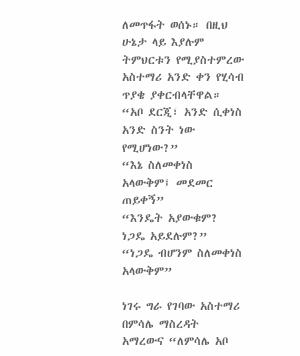ለመጥፋት ወሰኑ። በዚህ ሁኔታ ላይ እያሉም ትምህርቱን የሚያስተምረው አስተማሪ አንድ ቀን የሂሳብ ጥያቄ ያቀርብላቸዋል።
“አቦ ደርጂ፣ አንድ ሲቀነስ አንድ ስንት ነው የሚሆነው?”
“እኔ ስለመቀነስ አላውቅም፤ መደመር ጠይቀኝ”
“እንዴት አያውቁም? ነጋዴ አይደሉም?”
“ነጋዴ ብሆንም ስለመቀነስ አላውቅም”

ነገሩ ግራ የገባው አስተማሪ በምሳሌ ማስረዳት አማረውና “ለምሳሌ አቦ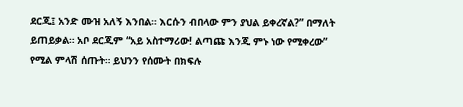ደርጂ፤ አንድ ሙዝ አለኝ እንበል። እርሱን ብበላው ምን ያህል ይቀረኛል?” በማለት ይጠይቃል። አቦ ደርጂም “አይ አስተማሪው! ልጣጩ እንጂ ምኑ ነው የሚቀረው” የሚል ምላሽ ሰጡት። ይህንን የሰሙት በክፍሉ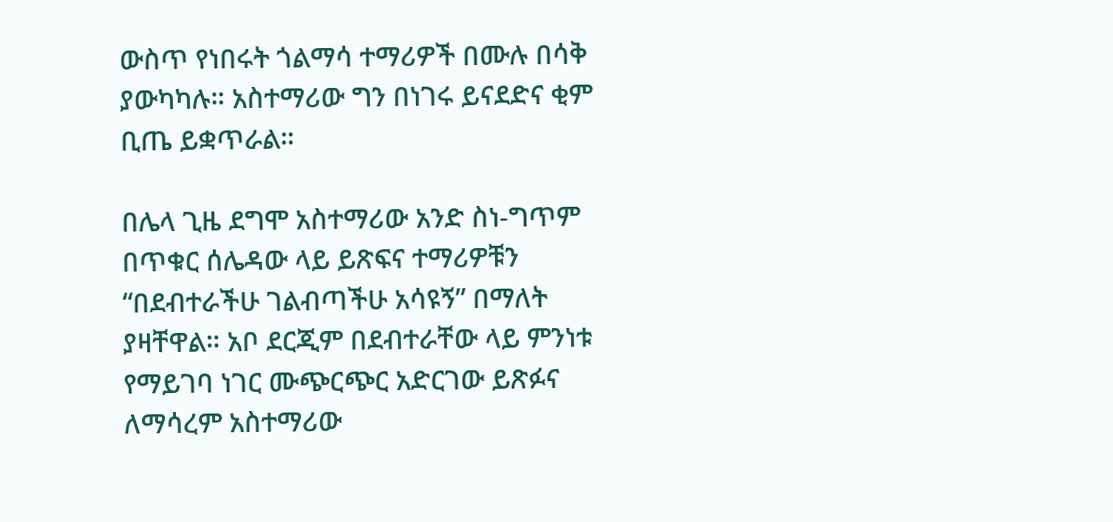ውስጥ የነበሩት ጎልማሳ ተማሪዎች በሙሉ በሳቅ ያውካካሉ። አስተማሪው ግን በነገሩ ይናደድና ቂም ቢጤ ይቋጥራል።

በሌላ ጊዜ ደግሞ አስተማሪው አንድ ስነ-ግጥም በጥቁር ሰሌዳው ላይ ይጽፍና ተማሪዎቹን “በደብተራችሁ ገልብጣችሁ አሳዩኝ” በማለት ያዛቸዋል። አቦ ደርጂም በደብተራቸው ላይ ምንነቱ የማይገባ ነገር ሙጭርጭር አድርገው ይጽፉና ለማሳረም አስተማሪው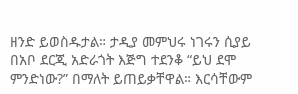ዘንድ ይወስዱታል። ታዲያ መምህሩ ነገሩን ሲያይ በአቦ ደርጂ አድራጎት እጅግ ተደንቆ “ይህ ደሞ ምንድነው?” በማለት ይጠይቃቸዋል። እርሳቸውም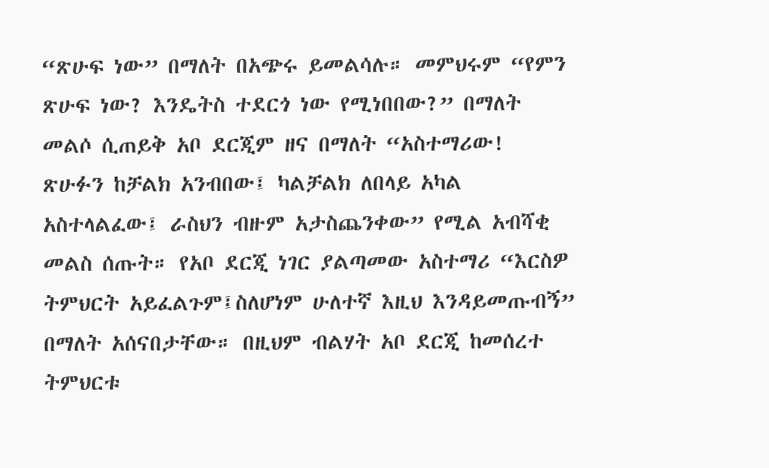“ጽሁፍ ነው” በማለት በአጭሩ ይመልሳሉ። መምህሩም “የምን ጽሁፍ ነው? እንዴትስ ተደርጎ ነው የሚነበበው?” በማለት መልሶ ሲጠይቅ አቦ ደርጂም ዘና በማለት “አስተማሪው! ጽሁፉን ከቻልክ አንብበው፤ ካልቻልክ ለበላይ አካል አስተላልፈው፤ ራስህን ብዙም አታስጨንቀው” የሚል አብሻቂ መልስ ሰጡት። የአቦ ደርጂ ነገር ያልጣመው አስተማሪ “እርስዎ ትምህርት አይፈልጉም፤ስለሆነም ሁለተኛ እዚህ እንዳይመጡብኝ” በማለት አሰናበታቸው። በዚህም ብልሃት አቦ ደርጂ ከመሰረተ ትምህርቱ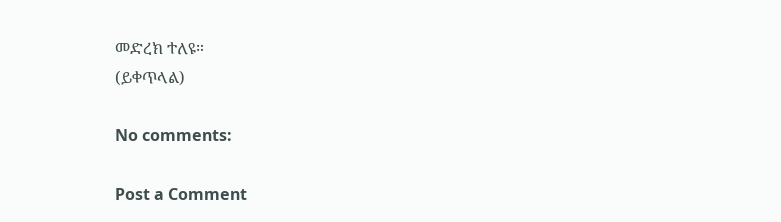መድረክ ተለዩ።
(ይቀጥላል)

No comments:

Post a Comment